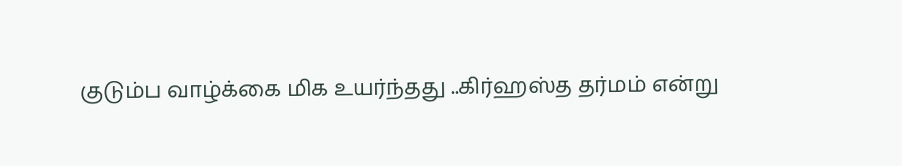குடும்ப வாழ்க்கை மிக உயர்ந்தது ..கிர்ஹஸ்த தர்மம் என்று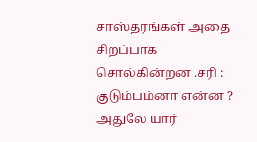சாஸ்தரங்கள் அதை சிறப்பாக சொல்கின்றன .சரி : குடும்பம்னா என்ன ? அதுலே யார்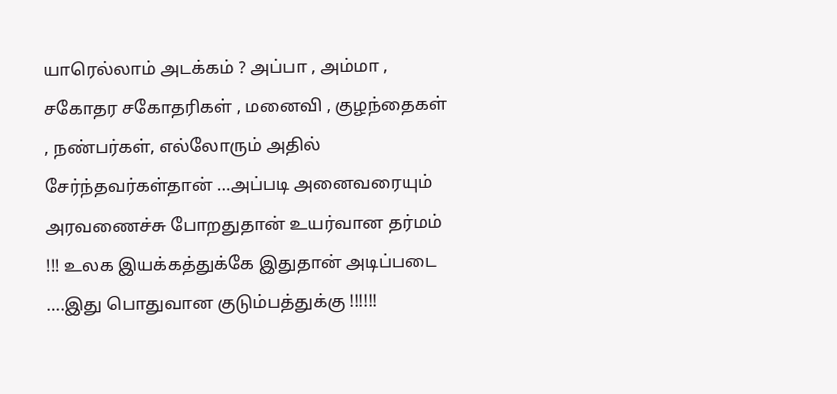யாரெல்லாம் அடக்கம் ? அப்பா , அம்மா , சகோதர சகோதரிகள் , மனைவி , குழந்தைகள் , நண்பர்கள், எல்லோரும் அதில் சேர்ந்தவர்கள்தான் …அப்படி அனைவரையும் அரவணைச்சு போறதுதான் உயர்வான தர்மம் !!! உலக இயக்கத்துக்கே இதுதான் அடிப்படை ….இது பொதுவான குடும்பத்துக்கு !!!!!!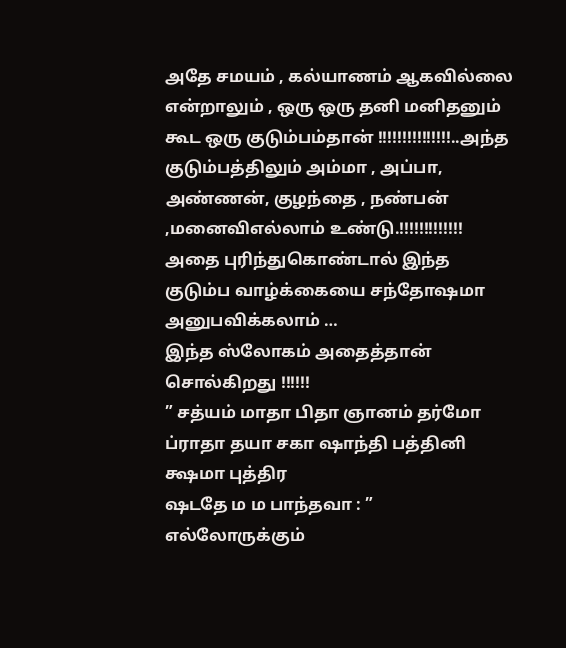அதே சமயம் , கல்யாணம் ஆகவில்லை என்றாலும் , ஒரு ஒரு தனி மனிதனும் கூட ஒரு குடும்பம்தான் !!!!!!!!!!!!!!!..அந்த குடும்பத்திலும் அம்மா , அப்பா, அண்ணன், குழந்தை , நண்பன் ,மனைவிஎல்லாம் உண்டு.!!!!!!!!!!!!! அதை புரிந்துகொண்டால் இந்த குடும்ப வாழ்க்கையை சந்தோஷமா அனுபவிக்கலாம் …
இந்த ஸ்லோகம் அதைத்தான் சொல்கிறது !!!!!!
” சத்யம் மாதா பிதா ஞானம் தர்மோ ப்ராதா தயா சகா ஷாந்தி பத்தினி க்ஷமா புத்திர
ஷடதே ம ம பாந்தவா : ”
எல்லோருக்கும்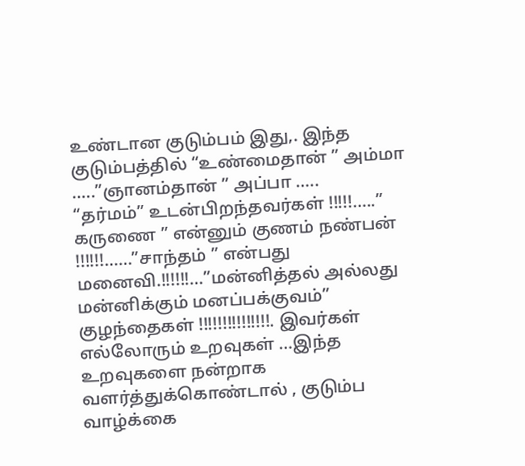உண்டான குடும்பம் இது,. இந்த குடும்பத்தில் “உண்மைதான் ” அம்மா …..”ஞானம்தான் ” அப்பா …..
“தர்மம்” உடன்பிறந்தவர்கள் !!!!!…..” கருணை ” என்னும் குணம் நண்பன் !!!!!!……”சாந்தம் ” என்பது மனைவி.!!!!!!…”மன்னித்தல் அல்லது மன்னிக்கும் மனப்பக்குவம்” குழந்தைகள் !!!!!!!!!!!!!!!. இவர்கள் எல்லோரும் உறவுகள் …இந்த உறவுகளை நன்றாக வளர்த்துக்கொண்டால் , குடும்ப வாழ்க்கை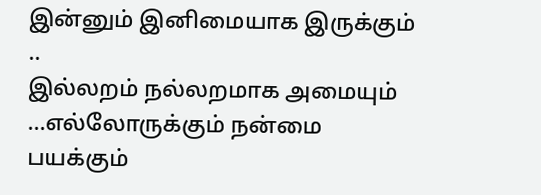இன்னும் இனிமையாக இருக்கும் ..
இல்லறம் நல்லறமாக அமையும் …எல்லோருக்கும் நன்மை பயக்கும்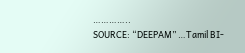…………..
SOURCE: “DEEPAM” …Tamil BI-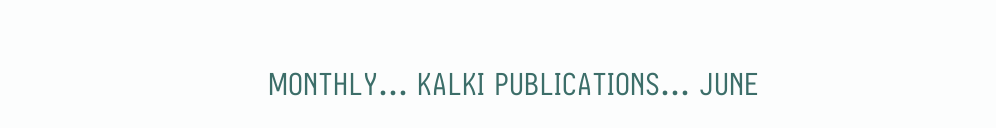MONTHLY… KALKI PUBLICATIONS… JUNE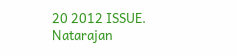20 2012 ISSUE.
Natarajan